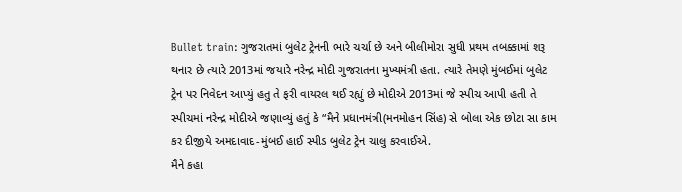Bullet train: ગુજરાતમાં બુલેટ ટ્રેનની ભારે ચર્ચા છે અને બીલીમોરા સુધી પ્રથમ તબક્કામાં શરૂ થનાર છે ત્યારે 2013માં જયારે નરેન્દ્ર મોદી ગુજરાતના મુખ્યમંત્રી હતા. ત્યારે તેમણે મુંબઈમાં બુલેટ ટ્રેન પર નિવેદન આપ્યું હતુ તે ફરી વાયરલ થઈ રહ્યું છે મોદીએ 2013માં જે સ્પીચ આપી હતી તે સ્પીચમાં નરેન્દ્ર મોદીએ જણાવ્યું હતું કે “મૈને પ્રધાનમંત્રી(મનમોહન સિંહ) સે બોલા એક છોટા સા કામ કર દીજીયે અમદાવાદ-મુંબઈ હાઈ સ્પીડ બુલેટ ટ્રેન ચાલુ કરવાઈએ.
મૈને કહા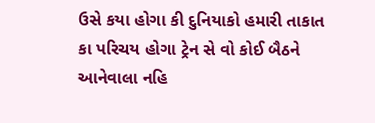ઉસે કયા હોગા કી દુનિયાકો હમારી તાકાત કા પરિચય હોગા ટ્રેન સે વો કોઈ બૈઠને આનેવાલા નહિ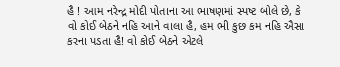હૈ ! આમ નરેન્દ્ર મોદી પોતાના આ ભાષણમાં સ્પષ્ટ બોલે છે, કે વો કોઈ બેઠને નહિ આને વાલા હૈ, હમ ભી કુછ કમ નહિ ઐસા કરના પડતા હૈ! વો કોઈ બેઠને એટલે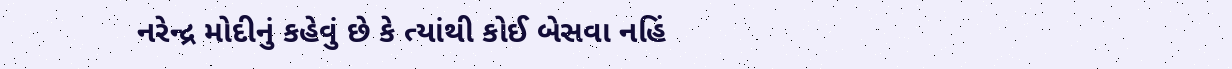નરેન્દ્ર મોદીનું કહેવું છે કે ત્યાંથી કોઈ બેસવા નહિં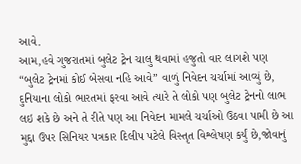આવે.
આમ,હવે ગુજરાતમાં બુલેટ ટ્રેન ચાલુ થવામાં હજુતો વાર લાગશે પણ “બુલેટ ટ્રેનમાં કોઈ બેસવા નહિ આવે” વાળું નિવેદન ચર્ચામાં આવ્યું છે, દુનિયાના લોકો ભારતમાં ફરવા આવે ત્યારે તે લોકો પણ બુલેટ ટ્રેનનો લાભ લઇ શકે છે અને તે રીતે પણ આ નિવેદન મામલે ચર્ચાઓ ઉઠવા પામી છે આ મુદ્દા ઉપર સિનિયર પત્રકાર દિલીપ પટેલે વિસ્તૃત વિશ્લેષણ કર્યું છે,જોવાનું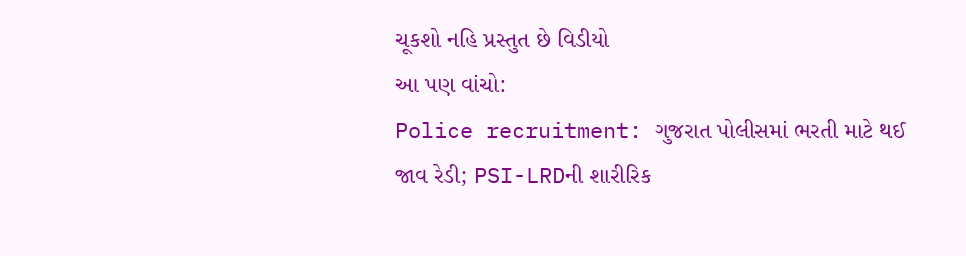ચૂકશો નહિ પ્રસ્તુત છે વિડીયો
આ પણ વાંચો:
Police recruitment: ગુજરાત પોલીસમાં ભરતી માટે થઈ જાવ રેડી; PSI-LRDની શારીરિક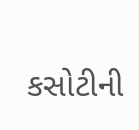કસોટીની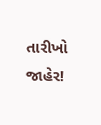તારીખો જાહેર!